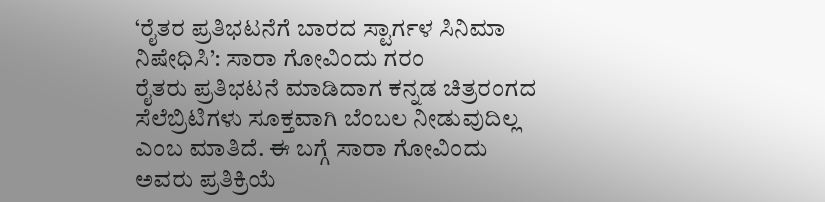‘ರೈತರ ಪ್ರತಿಭಟನೆಗೆ ಬಾರದ ಸ್ಟಾರ್ಗಳ ಸಿನಿಮಾ ನಿಷೇಧಿಸಿ’: ಸಾರಾ ಗೋವಿಂದು ಗರಂ
ರೈತರು ಪ್ರತಿಭಟನೆ ಮಾಡಿದಾಗ ಕನ್ನಡ ಚಿತ್ರರಂಗದ ಸೆಲೆಬ್ರಿಟಿಗಳು ಸೂಕ್ತವಾಗಿ ಬೆಂಬಲ ನೀಡುವುದಿಲ್ಲ ಎಂಬ ಮಾತಿದೆ. ಈ ಬಗ್ಗೆ ಸಾರಾ ಗೋವಿಂದು ಅವರು ಪ್ರತಿಕ್ರಿಯೆ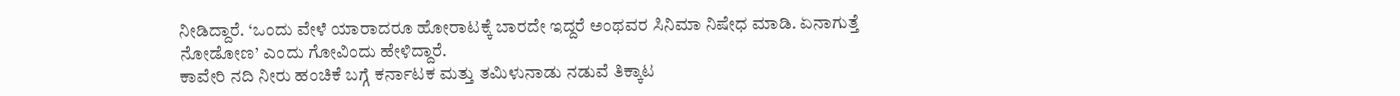ನೀಡಿದ್ದಾರೆ. ‘ಒಂದು ವೇಳೆ ಯಾರಾದರೂ ಹೋರಾಟಕ್ಕೆ ಬಾರದೇ ಇದ್ದರೆ ಅಂಥವರ ಸಿನಿಮಾ ನಿಷೇಧ ಮಾಡಿ. ಏನಾಗುತ್ತೆ ನೋಡೋಣ’ ಎಂದು ಗೋವಿಂದು ಹೇಳಿದ್ದಾರೆ.
ಕಾವೇರಿ ನದಿ ನೀರು ಹಂಚಿಕೆ ಬಗ್ಗೆ ಕರ್ನಾಟಕ ಮತ್ತು ತಮಿಳುನಾಡು ನಡುವೆ ತಿಕ್ಕಾಟ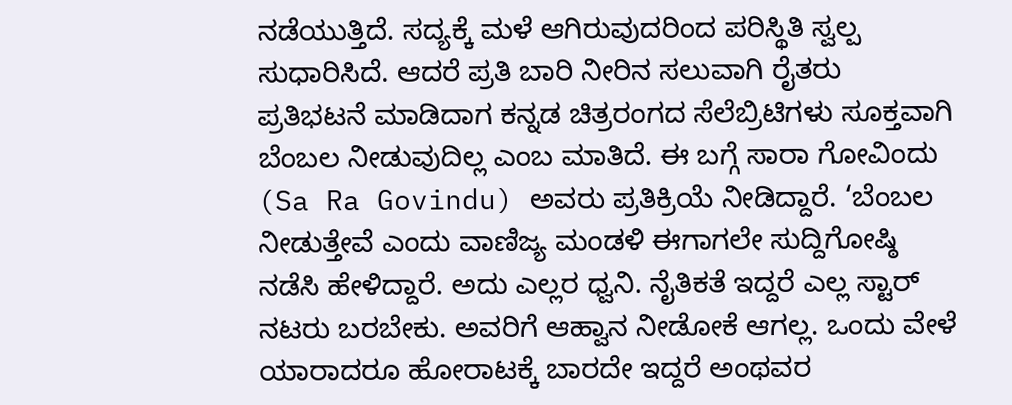ನಡೆಯುತ್ತಿದೆ. ಸದ್ಯಕ್ಕೆ ಮಳೆ ಆಗಿರುವುದರಿಂದ ಪರಿಸ್ಥಿತಿ ಸ್ವಲ್ಪ ಸುಧಾರಿಸಿದೆ. ಆದರೆ ಪ್ರತಿ ಬಾರಿ ನೀರಿನ ಸಲುವಾಗಿ ರೈತರು ಪ್ರತಿಭಟನೆ ಮಾಡಿದಾಗ ಕನ್ನಡ ಚಿತ್ರರಂಗದ ಸೆಲೆಬ್ರಿಟಿಗಳು ಸೂಕ್ತವಾಗಿ ಬೆಂಬಲ ನೀಡುವುದಿಲ್ಲ ಎಂಬ ಮಾತಿದೆ. ಈ ಬಗ್ಗೆ ಸಾರಾ ಗೋವಿಂದು (Sa Ra Govindu) ಅವರು ಪ್ರತಿಕ್ರಿಯೆ ನೀಡಿದ್ದಾರೆ. ‘ಬೆಂಬಲ ನೀಡುತ್ತೇವೆ ಎಂದು ವಾಣಿಜ್ಯ ಮಂಡಳಿ ಈಗಾಗಲೇ ಸುದ್ದಿಗೋಷ್ಠಿ ನಡೆಸಿ ಹೇಳಿದ್ದಾರೆ. ಅದು ಎಲ್ಲರ ಧ್ವನಿ. ನೈತಿಕತೆ ಇದ್ದರೆ ಎಲ್ಲ ಸ್ಟಾರ್ ನಟರು ಬರಬೇಕು. ಅವರಿಗೆ ಆಹ್ವಾನ ನೀಡೋಕೆ ಆಗಲ್ಲ. ಒಂದು ವೇಳೆ ಯಾರಾದರೂ ಹೋರಾಟಕ್ಕೆ ಬಾರದೇ ಇದ್ದರೆ ಅಂಥವರ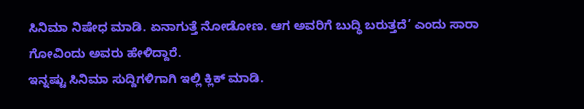ಸಿನಿಮಾ ನಿಷೇಧ ಮಾಡಿ. ಏನಾಗುತ್ತೆ ನೋಡೋಣ. ಆಗ ಅವರಿಗೆ ಬುದ್ಧಿ ಬರುತ್ತದೆ’ ಎಂದು ಸಾರಾ ಗೋವಿಂದು ಅವರು ಹೇಳಿದ್ದಾರೆ.
ಇನ್ನಷ್ಟು ಸಿನಿಮಾ ಸುದ್ದಿಗಳಿಗಾಗಿ ಇಲ್ಲಿ ಕ್ಲಿಕ್ ಮಾಡಿ.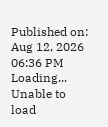Published on: Aug 12, 2026 06:36 PM
Loading...
Unable to load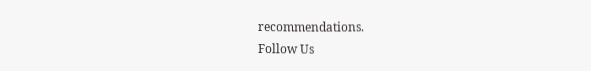recommendations.
Follow Us